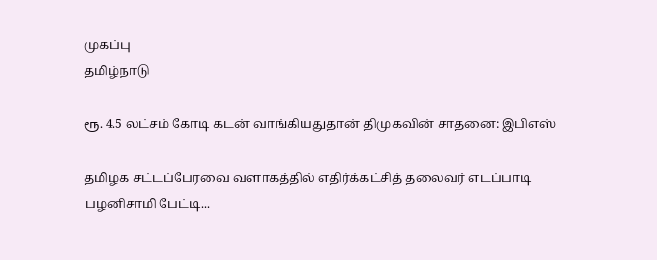முகப்பு
தமிழ்நாடு

ரூ. 4.5 லட்சம் கோடி கடன் வாங்கியதுதான் திமுகவின் சாதனை: இபிஎஸ்

தமிழக சட்டப்பேரவை வளாகத்தில் எதிர்க்கட்சித் தலைவர் எடப்பாடி பழனிசாமி பேட்டி...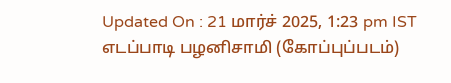Updated On : 21 மார்ச் 2025, 1:23 pm IST
எடப்பாடி பழனிசாமி (கோப்புப்படம்)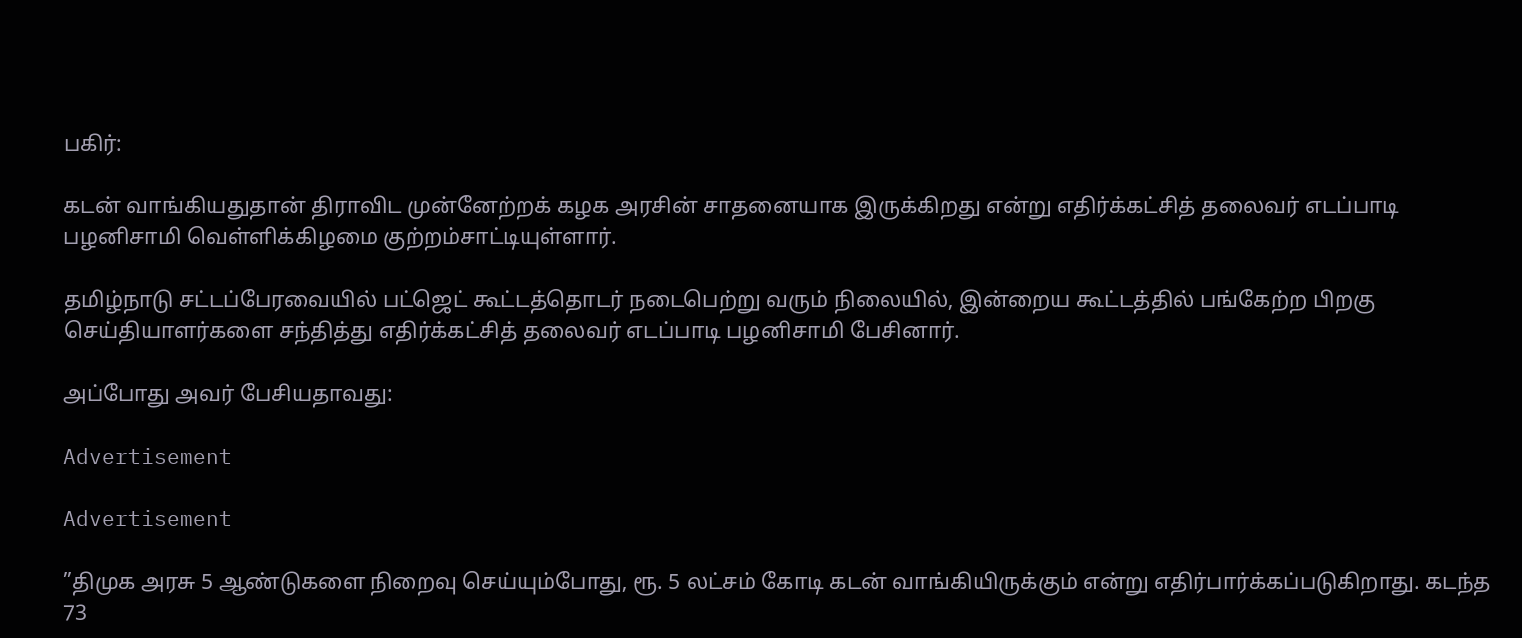பகிர்:

கடன் வாங்கியதுதான் திராவிட முன்னேற்றக் கழக அரசின் சாதனையாக இருக்கிறது என்று எதிர்க்கட்சித் தலைவர் எடப்பாடி பழனிசாமி வெள்ளிக்கிழமை குற்றம்சாட்டியுள்ளார்.

தமிழ்நாடு சட்டப்பேரவையில் பட்ஜெட் கூட்டத்தொடர் நடைபெற்று வரும் நிலையில், இன்றைய கூட்டத்தில் பங்கேற்ற பிறகு செய்தியாளர்களை சந்தித்து எதிர்க்கட்சித் தலைவர் எடப்பாடி பழனிசாமி பேசினார்.

அப்போது அவர் பேசியதாவது:

Advertisement

Advertisement

”திமுக அரசு 5 ஆண்டுகளை நிறைவு செய்யும்போது, ரூ. 5 லட்சம் கோடி கடன் வாங்கியிருக்கும் என்று எதிர்பார்க்கப்படுகிறாது. கடந்த 73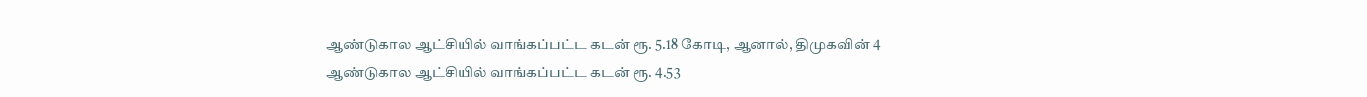ஆண்டுகால ஆட்சியில் வாங்கப்பட்ட கடன் ரூ. 5.18 கோடி, ஆனால், திமுகவின் 4 ஆண்டுகால ஆட்சியில் வாங்கப்பட்ட கடன் ரூ. 4.53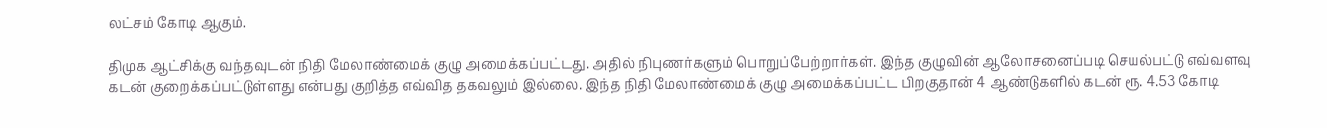லட்சம் கோடி ஆகும்.

திமுக ஆட்சிக்கு வந்தவுடன் நிதி மேலாண்மைக் குழு அமைக்கப்பட்டது. அதில் நிபுணர்களும் பொறுப்பேற்றார்கள். இந்த குழுவின் ஆலோசனைப்படி செயல்பட்டு எவ்வளவு கடன் குறைக்கப்பட்டுள்ளது என்பது குறித்த எவ்வித தகவலும் இல்லை. இந்த நிதி மேலாண்மைக் குழு அமைக்கப்பட்ட பிறகுதான் 4 ஆண்டுகளில் கடன் ரூ. 4.53 கோடி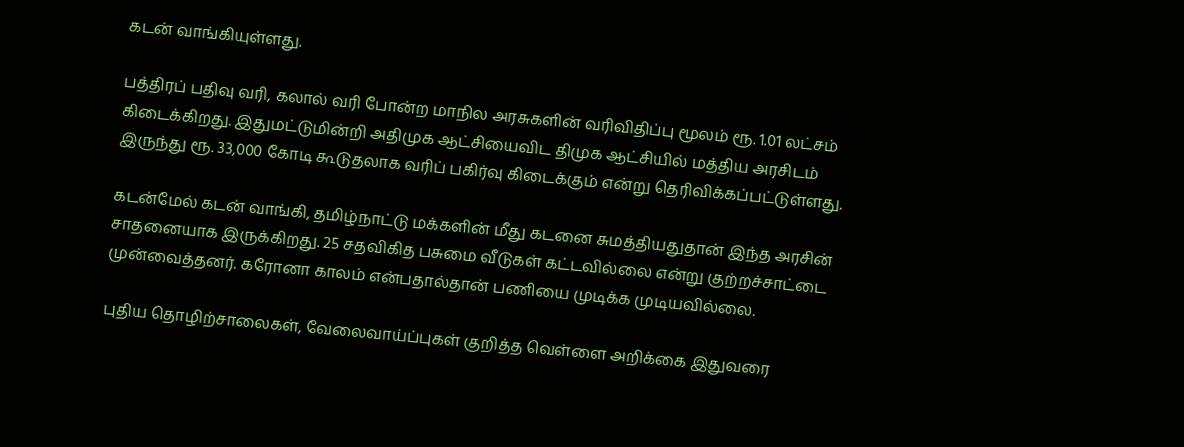கடன் வாங்கியுள்ளது.

பத்திரப் பதிவு வரி, கலால் வரி போன்ற மாநில அரசுகளின் வரிவிதிப்பு மூலம் ரூ. 1.01 லட்சம் கிடைக்கிறது. இதுமட்டுமின்றி அதிமுக ஆட்சியைவிட திமுக ஆட்சியில் மத்திய அரசிடம் இருந்து ரூ. 33,000 கோடி கூடுதலாக வரிப் பகிர்வு கிடைக்கும் என்று தெரிவிக்கப்பட்டுள்ளது.

கடன்மேல் கடன் வாங்கி, தமிழ்நாட்டு மக்களின் மீது கடனை சுமத்தியதுதான் இந்த அரசின் சாதனையாக இருக்கிறது. 25 சதவிகித பசுமை வீடுகள் கட்டவில்லை என்று குற்றச்சாட்டை முன்வைத்தனர். கரோனா காலம் என்பதால்தான் பணியை முடிக்க முடியவில்லை.

புதிய தொழிற்சாலைகள், வேலைவாய்ப்புகள் குறித்த வெள்ளை அறிக்கை இதுவரை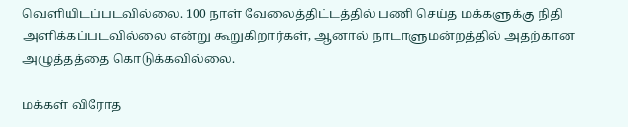வெளியிடப்படவில்லை. 100 நாள் வேலைத்திட்டத்தில் பணி செய்த மக்களுக்கு நிதி அளிக்கப்படவில்லை என்று கூறுகிறார்கள், ஆனால் நாடாளுமன்றத்தில் அதற்கான அழுத்தத்தை கொடுக்கவில்லை.

மக்கள் விரோத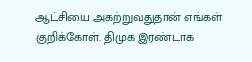ஆட்சியை அகற்றுவதுதான் எங்கள் குறிக்கோள். திமுக இரண்டாக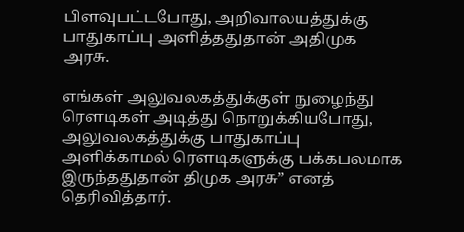பிளவுபட்டபோது, அறிவாலயத்துக்கு பாதுகாப்பு அளித்ததுதான் அதிமுக அரசு.

எங்கள் அலுவலகத்துக்குள் நுழைந்து ரெளடிகள் அடித்து நொறுக்கியபோது, அலுவலகத்துக்கு பாதுகாப்பு அளிக்காமல் ரெளடிகளுக்கு பக்கபலமாக இருந்ததுதான் திமுக அரசு” எனத் தெரிவித்தார்.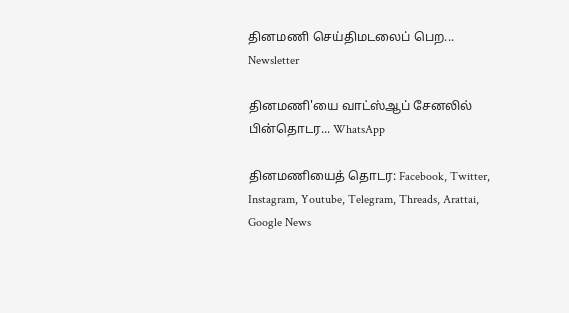தினமணி செய்திமடலைப் பெற... Newsletter

தினமணி'யை வாட்ஸ்ஆப் சேனலில் பின்தொடர... WhatsApp

தினமணியைத் தொடர: Facebook, Twitter, Instagram, Youtube, Telegram, Threads, Arattai, Google News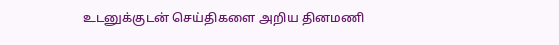உடனுக்குடன் செய்திகளை அறிய தினமணி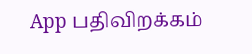App பதிவிறக்கம்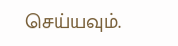செய்யவும்.